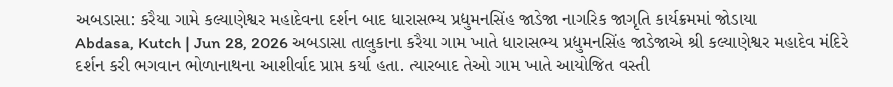અબડાસા: કરૈયા ગામે કલ્યાણેશ્વર મહાદેવના દર્શન બાદ ધારાસભ્ય પ્રદ્યુમનસિંહ જાડેજા નાગરિક જાગૃતિ કાર્યક્રમમાં જોડાયા
Abdasa, Kutch | Jun 28, 2026 અબડાસા તાલુકાના કરૈયા ગામ ખાતે ધારાસભ્ય પ્રદ્યુમનસિંહ જાડેજાએ શ્રી કલ્યાણેશ્વર મહાદેવ મંદિરે દર્શન કરી ભગવાન ભોળાનાથના આશીર્વાદ પ્રાપ્ત કર્યા હતા. ત્યારબાદ તેઓ ગામ ખાતે આયોજિત વસ્તી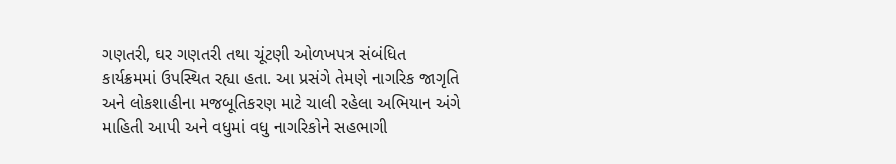ગણતરી, ઘર ગણતરી તથા ચૂંટણી ઓળખપત્ર સંબંધિત કાર્યક્રમમાં ઉપસ્થિત રહ્યા હતા. આ પ્રસંગે તેમણે નાગરિક જાગૃતિ અને લોકશાહીના મજબૂતિકરણ માટે ચાલી રહેલા અભિયાન અંગે માહિતી આપી અને વધુમાં વધુ નાગરિકોને સહભાગી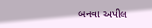બનવા અપીલ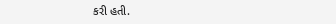કરી હતી.